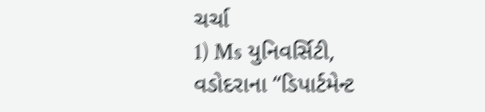ચર્ચા
1) Ms યુનિવર્સિટી, વડોદરાના “ડિપાર્ટમેન્ટ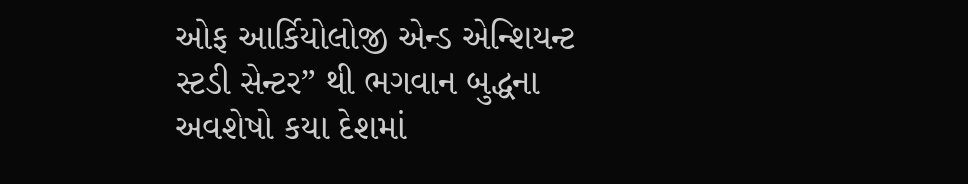ઓફ આર્કિયોલોજી એન્ડ એન્શિયન્ટ સ્ટડી સેન્ટર” થી ભગવાન બુદ્ધના અવશેષો કયા દેશમાં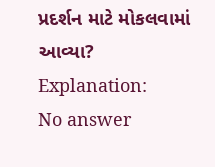પ્રદર્શન માટે મોકલવામાં આવ્યા?
Explanation:
No answer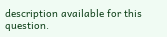description available for this question.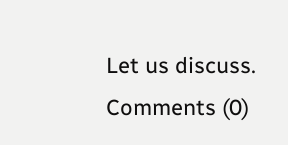Let us discuss.
Comments (0)